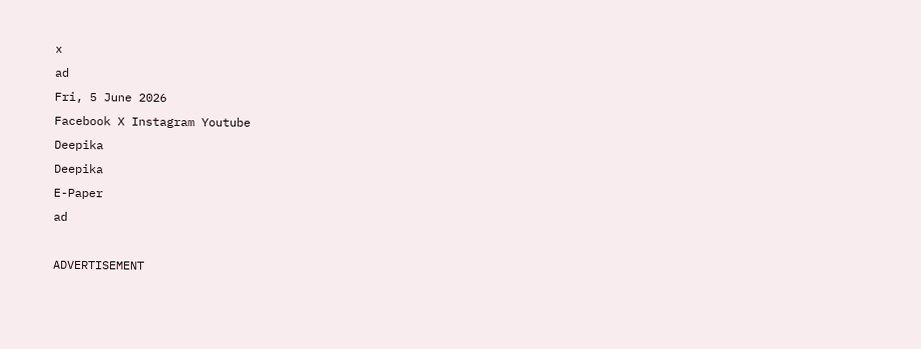x
ad
Fri, 5 June 2026
Facebook X Instagram Youtube
Deepika
Deepika
E-Paper
ad

ADVERTISEMENT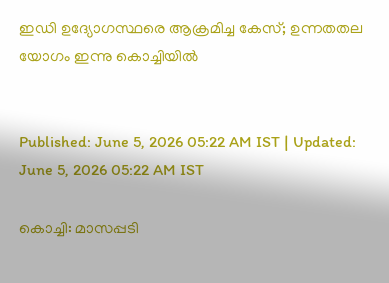ഇഡി ഉദ്യോഗസ്ഥരെ ആക്രമിച്ച കേസ്; ഉന്നതതല യോഗം ഇന്നു കൊച്ചിയില്‍


Published: June 5, 2026 05:22 AM IST | Updated: June 5, 2026 05:22 AM IST

കൊച്ചി: മാസപ്പടി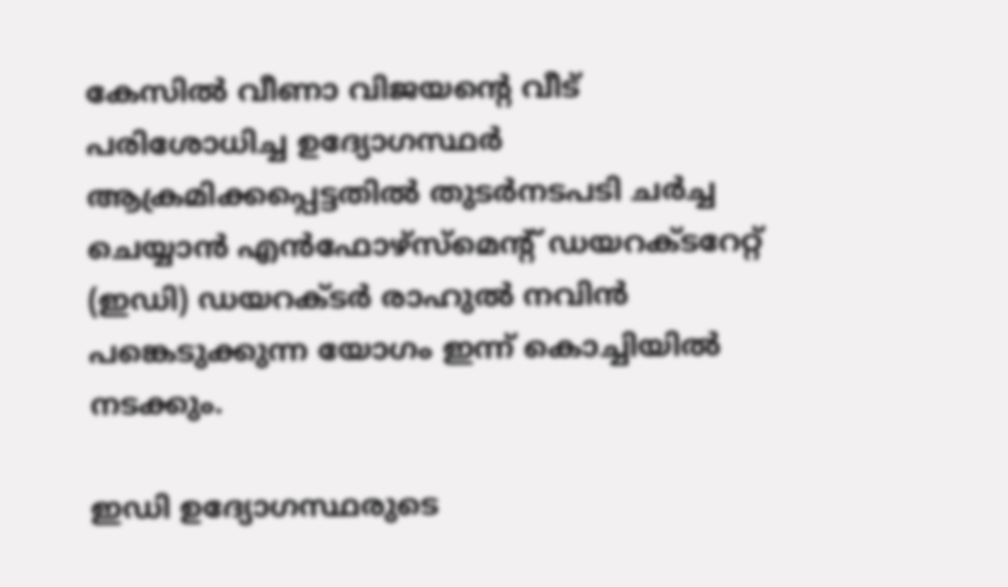കേസില്‍ വീണാ വിജയന്‍റെ വീട് പരിശോധിച്ച ഉദ്യോഗസ്ഥര്‍ ആക്രമിക്കപ്പെട്ടതില്‍ തുടര്‍നടപടി ചര്‍ച്ച ചെയ്യാന്‍ എന്‍ഫോഴ്‌സ്‌മെന്‍റ് ഡയറക്‌ടറേറ്റ് (ഇഡി) ഡയറക്‌ടര്‍ രാഹുല്‍ നവിന്‍ പങ്കെടുക്കുന്ന യോഗം ഇന്ന് കൊച്ചിയില്‍ നടക്കും.

ഇഡി ഉദ്യോഗസ്ഥരുടെ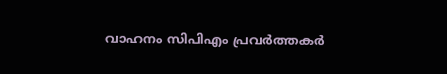വാഹനം സിപിഎം പ്രവര്‍ത്തകര്‍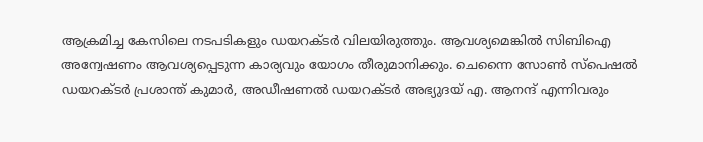ആക്രമിച്ച കേസിലെ നടപടികളും ഡയറക്‌ടര്‍ വിലയിരുത്തും. ആവശ്യമെങ്കില്‍ സിബിഐ അന്വേഷണം ആവശ്യപ്പെടുന്ന കാര്യവും യോഗം തീരുമാനിക്കും. ചെന്നൈ സോണ്‍ സ്‌പെഷല്‍ ഡയറക്‌ടര്‍ പ്രശാന്ത് കുമാര്‍, അഡീഷണല്‍ ഡയറക്‌‌ടര്‍ അഭ്യുദയ് എ. ആനന്ദ് എന്നിവരും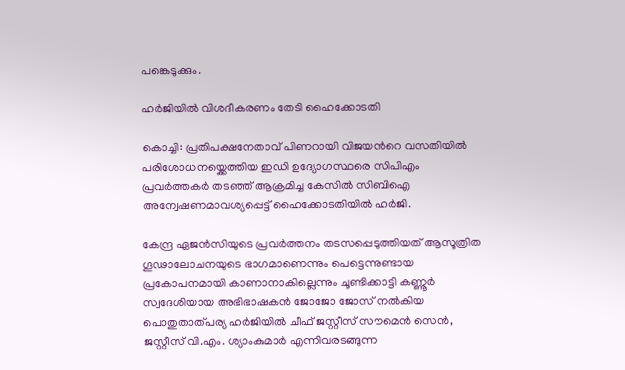പങ്കെടുക്കും.

ഹര്‍ജിയില്‍ വിശദീകരണം തേടി ഹൈക്കോടതി

കൊച്ചി: പ്രതിപക്ഷനേതാവ് പിണറായി വിജയന്‍റെ വസതിയില്‍ പരിശോധന‌യ്ക്കെത്തിയ ഇഡി ഉദ്യോഗസ്ഥരെ സിപിഎം പ്രവര്‍ത്തകര്‍ തടഞ്ഞ് ആക്രമിച്ച കേസില്‍ സിബിഐ അന്വേഷണമാവശ്യപ്പെട്ട് ഹൈക്കോടതിയില്‍ ഹര്‍ജി.

കേന്ദ്ര ഏജന്‍സിയുടെ പ്രവര്‍ത്തനം തടസപ്പെടുത്തിയത് ആസൂത്രിത ഗൂഢാലോചനയുടെ ഭാഗമാണെന്നും പെട്ടെന്നുണ്ടായ പ്രകോപനമായി കാണാനാകില്ലെന്നും ചൂണ്ടിക്കാട്ടി കണ്ണൂര്‍ സ്വദേശിയായ അഭിഭാഷകന്‍ ജോജോ ജോസ് നല്‍കിയ പൊതുതാത്പര്യ ഹര്‍ജിയില്‍ ചീഫ് ജസ്റ്റീസ് സൗമെന്‍ സെന്‍, ജസ്റ്റീസ് വി.എം. ശ്യാംകുമാര്‍ എന്നിവരടങ്ങുന്ന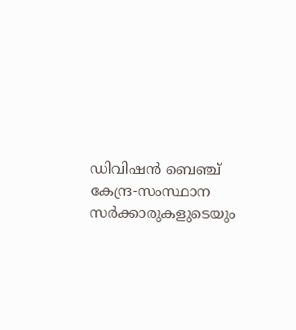ഡിവിഷന്‍ ബെഞ്ച് കേന്ദ്ര-സംസ്ഥാന സര്‍ക്കാരുകളുടെയും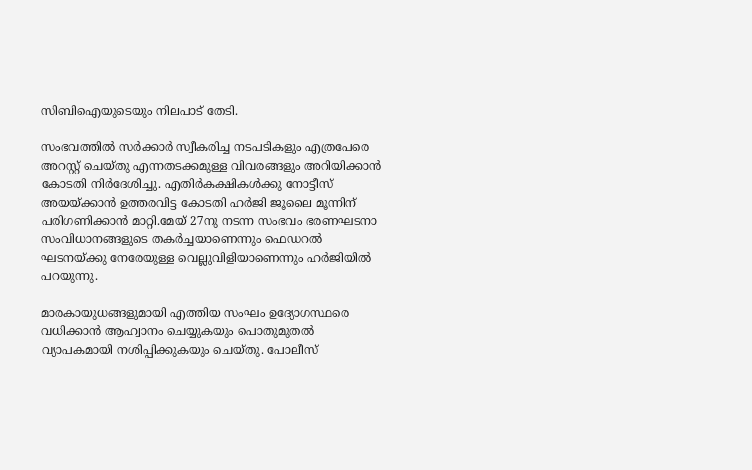സിബിഐയുടെയും നിലപാട് തേടി.

സംഭവത്തില്‍ സര്‍ക്കാര്‍ സ്വീകരിച്ച നടപടികളും എത്രപേരെ അറസ്റ്റ് ചെയ്തു എന്നതടക്കമുള്ള വിവരങ്ങളും അറിയിക്കാന്‍ കോടതി നിര്‍ദേശിച്ചു. എതിര്‍കക്ഷികള്‍ക്കു നോട്ടീസ് അയയ്ക്കാൻ ഉത്തരവിട്ട കോടതി ഹര്‍ജി ജൂലൈ മൂന്നിന് പരിഗണിക്കാന്‍ മാറ്റി.മേയ് 27നു നടന്ന സംഭവം ഭരണഘടനാ സംവിധാനങ്ങളുടെ തകര്‍ച്ചയാണെന്നും ഫെഡറല്‍ ഘടനയ്ക്കു നേരേയുള്ള വെല്ലുവിളിയാണെന്നും ഹര്‍ജിയില്‍ പറയുന്നു.

മാരകായുധങ്ങളുമായി എത്തിയ സംഘം ഉദ്യോഗസ്ഥരെ വധിക്കാന്‍ ആഹ്വാനം ചെയ്യുകയും പൊതുമുതല്‍ വ്യാപകമായി നശിപ്പിക്കുകയും ചെയ്തു. പോലീസ്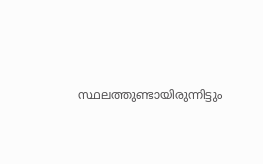സ്ഥലത്തുണ്ടായിരുന്നിട്ടും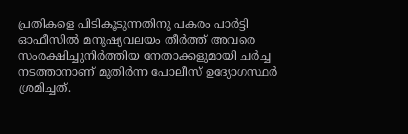പ്രതികളെ പിടികൂടുന്നതിനു പകരം പാര്‍ട്ടി ഓഫീസില്‍ മനുഷ്യവലയം തീര്‍ത്ത് അവരെ സംരക്ഷിച്ചുനിര്‍ത്തിയ നേതാക്കളുമായി ചര്‍ച്ച നടത്താനാണ് മുതിര്‍ന്ന പോലീസ് ഉദ്യോഗസ്ഥര്‍ ശ്രമിച്ചത്.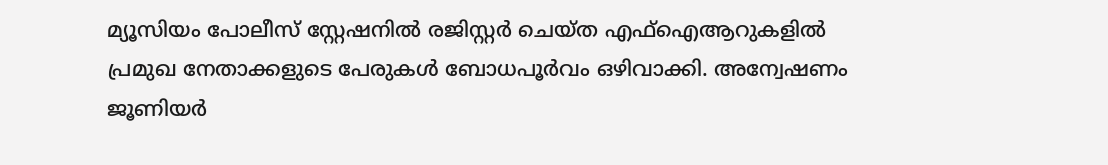മ്യൂസിയം പോലീസ് സ്റ്റേഷനില്‍ രജിസ്റ്റര്‍ ചെയ്ത എഫ്‌ഐആറുകളില്‍ പ്രമുഖ നേതാക്കളുടെ പേരുകള്‍ ബോധപൂര്‍വം ഒഴിവാക്കി. അന്വേഷണം ജൂണിയര്‍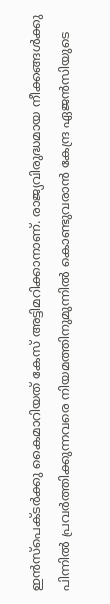ഇന്‍സ്‌പെക്ടര്‍ക്കു കൈമാറിയത് കേസ് അട്ടിമറിക്കാനാണ്. രാജ്യവിരുദ്ധമായ നീക്കങ്ങള്‍ക്കു പിന്നില്‍ പ്രവര്‍ത്തിക്കുന്നവരെ നിയമത്തിനുമുന്നില്‍ കൊണ്ടുവരാന്‍ കേന്ദ്ര ഏജന്‍സിയുടെ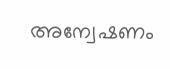അന്വേഷണം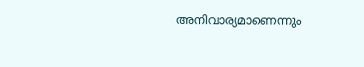അനിവാര്യമാണെന്നും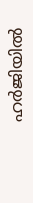ഹര്‍ജിയില്‍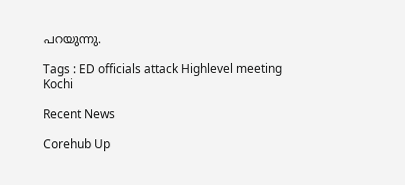പറയുന്നു.

Tags : ED officials attack Highlevel meeting Kochi

Recent News

Corehub Up